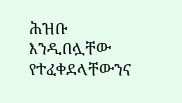ሕዝቡ እንዲበሏቸው የተፈቀደላቸውንና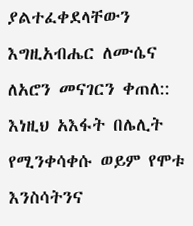ያልተፈቀደላቸውን እግዚአብሔር ለሙሴና ለአሮን መናገርን ቀጠለ::
እነዚህ አእፋት በሌሊት የሚንቀሳቀሱ ወይም የሞቱ እንስሳትንና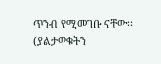ጥንብ የሚመገቡ ናቸው፡፡ (ያልታወቁትን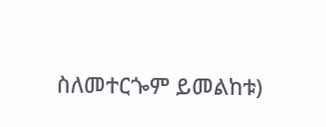ስለመተርጐም ይመልከቱ)